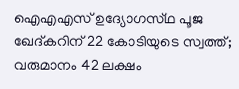ഐഎഎസ് ഉദ്യോഗസ്‌ഥ പൂജ ഖേദ്‌കറിന് 22 കോടിയുടെ സ്വത്ത്; വരുമാനം 42 ലക്ഷം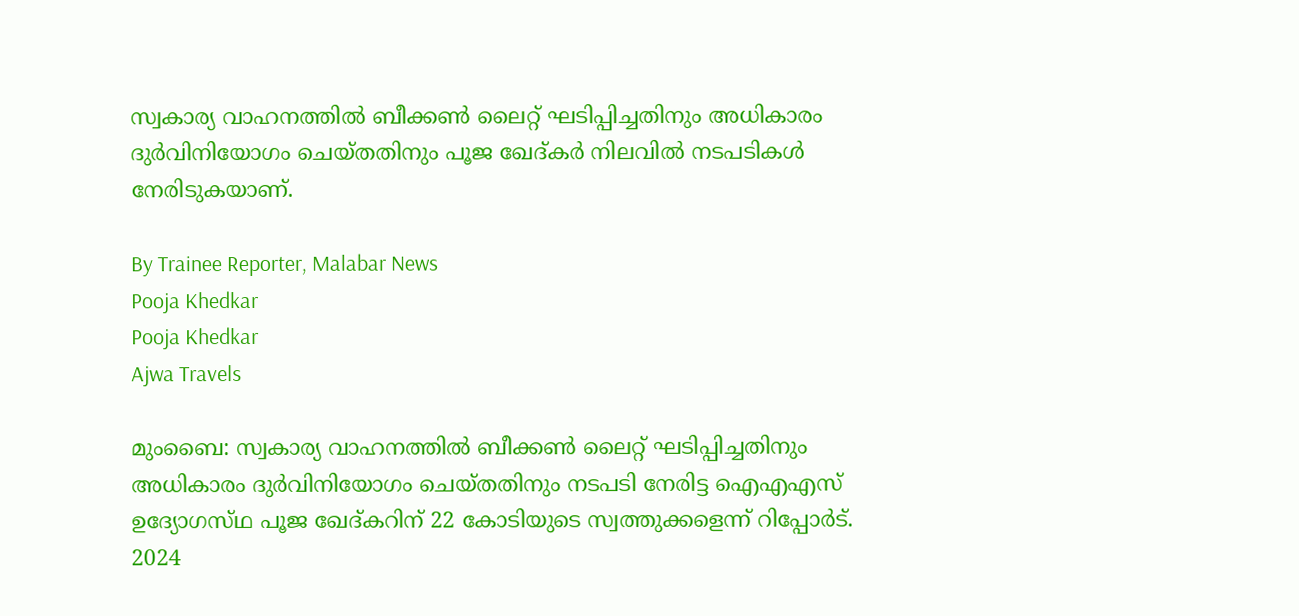സ്വകാര്യ വാഹനത്തിൽ ബീക്കൺ ലൈറ്റ് ഘടിപ്പിച്ചതിനും അധികാരം ദുർവിനിയോഗം ചെയ്‌തതിനും പൂജ ഖേദ്‌കർ നിലവിൽ നടപടികൾ നേരിടുകയാണ്.

By Trainee Reporter, Malabar News
Pooja Khedkar
Pooja Khedkar
Ajwa Travels

മുംബൈ: സ്വകാര്യ വാഹനത്തിൽ ബീക്കൺ ലൈറ്റ് ഘടിപ്പിച്ചതിനും അധികാരം ദുർവിനിയോഗം ചെയ്‌തതിനും നടപടി നേരിട്ട ഐഎഎസ് ഉദ്യോഗസ്‌ഥ പൂജ ഖേദ്‌കറിന് 22 കോടിയുടെ സ്വത്തുക്കളെന്ന് റിപ്പോർട്. 2024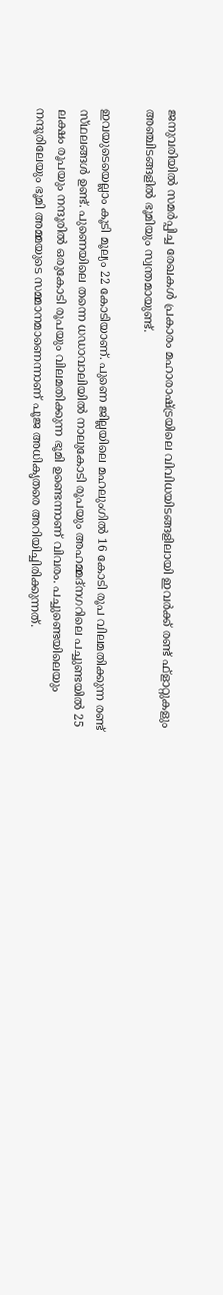ജനുവരിയിൽ സമർപ്പിച്ച രേഖകൾ പ്രകാരം മഹാരാഷ്‌ട്രയിലെ വിവിധയിടങ്ങളിലായി ഇവർക്ക് രണ്ട് ഫ്‌ളാറ്റുകളും അഞ്ചിടങ്ങളിൽ ഭൂമിയും സ്വന്തമായുണ്ട്.

ഇവയുടെയെല്ലാം കൂടി മൂല്യം 22 കോടിയാണ്. പുണെ ജില്ലയിലെ മഹലുംഗിൽ 16 കോടി രൂപ വിലമതിക്കുന്ന രണ്ട് സ്‌ഥലങ്ങൾ ഉണ്ട്. പുണെയിലെ തന്നെ ധഡാവാലിയിൽ നാലുകോടി രൂപയും അഹമ്മദ്‌നഗറിലെ പച്ചുണ്ടയിൽ 25 ലക്ഷം രൂപയും നന്ദൂരിൽ ഒരുകോടി രൂപയും വിലമതിക്കുന്ന ഭൂമി ഉണ്ടെന്നാണ് വിവരം. പച്ചുണ്ടെയിലെയും നന്ദൂരിലേയും ഭൂമി അമ്മയുടെ സമ്മാനമാണെന്നാണ് പൂജ അധികൃതരെ അറിയിച്ചിരിക്കുന്നത്.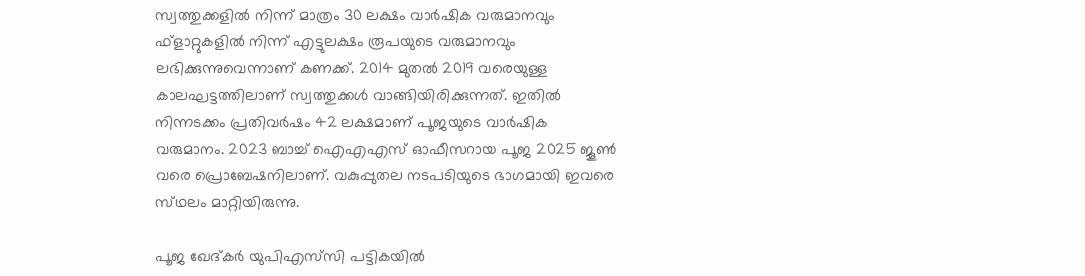സ്വത്തുക്കളിൽ നിന്ന് മാത്രം 30 ലക്ഷം വാർഷിക വരുമാനവും ഫ്‌ളാറ്റുകളിൽ നിന്ന് എട്ടുലക്ഷം രൂപയുടെ വരുമാനവും ലഭിക്കുന്നുവെന്നാണ് കണക്ക്. 2014 മുതൽ 2019 വരെയുള്ള കാലഘട്ടത്തിലാണ് സ്വത്തുക്കൾ വാങ്ങിയിരിക്കുന്നത്. ഇതിൽ നിന്നടക്കം പ്രതിവർഷം 42 ലക്ഷമാണ് പൂജയുടെ വാർഷിക വരുമാനം. 2023 ബാച്ച് ഐഎഎസ് ഓഫീസറായ പൂജ 2025 ജൂൺ വരെ പ്രൊബേഷനിലാണ്. വകുപ്പുതല നടപടിയുടെ ഭാഗമായി ഇവരെ സ്‌ഥലം മാറ്റിയിരുന്നു.

പൂജ ഖേദ്‌കർ യുപിഎസ്‌സി പട്ടികയിൽ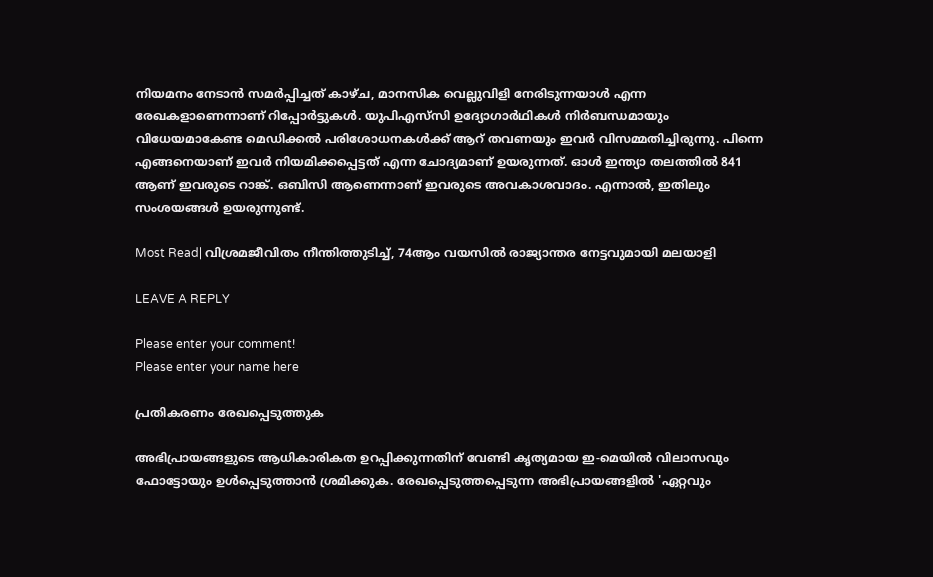നിയമനം നേടാൻ സമർപ്പിച്ചത് കാഴ്‌ച, മാനസിക വെല്ലുവിളി നേരിടുന്നയാൾ എന്ന രേഖകളാണെന്നാണ് റിപ്പോർട്ടുകൾ. യുപിഎസ്‌സി ഉദ്യോഗാർഥികൾ നിർബന്ധമായും വിധേയമാകേണ്ട മെഡിക്കൽ പരിശോധനകൾക്ക് ആറ് തവണയും ഇവർ വിസമ്മതിച്ചിരുന്നു. പിന്നെ എങ്ങനെയാണ് ഇവർ നിയമിക്കപ്പെട്ടത് എന്ന ചോദ്യമാണ് ഉയരുന്നത്. ഓൾ ഇന്ത്യാ തലത്തിൽ 841 ആണ് ഇവരുടെ റാങ്ക്. ഒബിസി ആണെന്നാണ് ഇവരുടെ അവകാശവാദം. എന്നാൽ, ഇതിലും സംശയങ്ങൾ ഉയരുന്നുണ്ട്.

Most Read| വിശ്രമജീവിതം നീന്തിത്തുടിച്ച്, 74ആം വയസിൽ രാജ്യാന്തര നേട്ടവുമായി മലയാളി

LEAVE A REPLY

Please enter your comment!
Please enter your name here

പ്രതികരണം രേഖപ്പെടുത്തുക

അഭിപ്രായങ്ങളുടെ ആധികാരികത ഉറപ്പിക്കുന്നതിന് വേണ്ടി കൃത്യമായ ഇ-മെയിൽ വിലാസവും ഫോട്ടോയും ഉൾപ്പെടുത്താൻ ശ്രമിക്കുക. രേഖപ്പെടുത്തപ്പെടുന്ന അഭിപ്രായങ്ങളിൽ 'ഏറ്റവും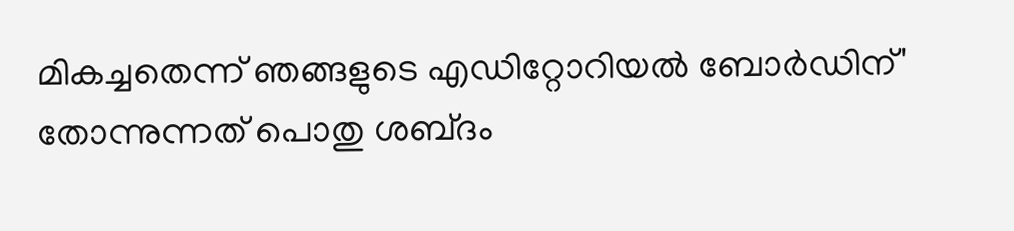മികച്ചതെന്ന് ഞങ്ങളുടെ എഡിറ്റോറിയൽ ബോർഡിന്' തോന്നുന്നത് പൊതു ശബ്‌ദം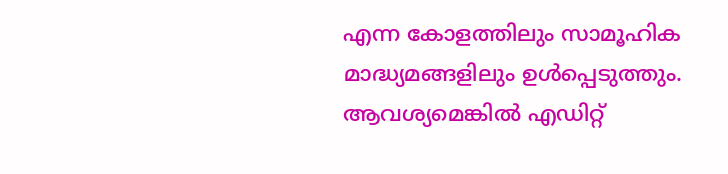എന്ന കോളത്തിലും സാമൂഹിക മാദ്ധ്യമങ്ങളിലും ഉൾപ്പെടുത്തും. ആവശ്യമെങ്കിൽ എഡിറ്റ്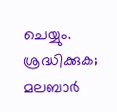ചെയ്യും. ശ്രദ്ധിക്കുക; മലബാർ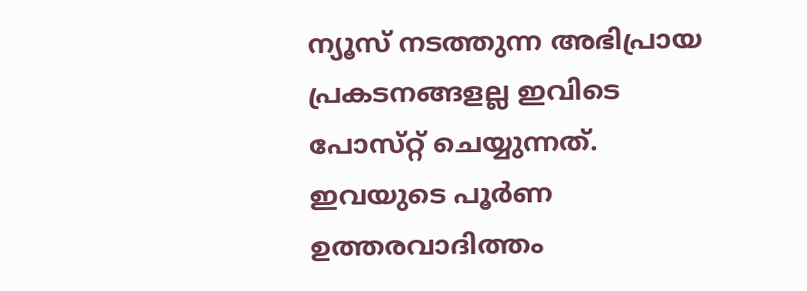ന്യൂസ് നടത്തുന്ന അഭിപ്രായ പ്രകടനങ്ങളല്ല ഇവിടെ പോസ്‌റ്റ് ചെയ്യുന്നത്. ഇവയുടെ പൂർണ ഉത്തരവാദിത്തം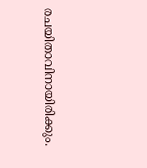രചയിതാവിനായിരിക്കും.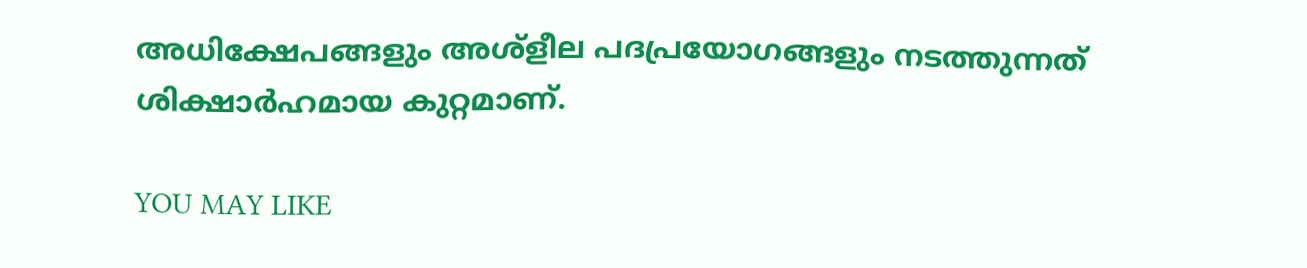അധിക്ഷേപങ്ങളും അശ്‌ളീല പദപ്രയോഗങ്ങളും നടത്തുന്നത് ശിക്ഷാർഹമായ കുറ്റമാണ്.

YOU MAY LIKE